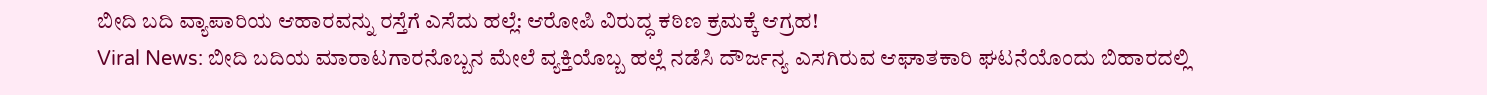ಬೀದಿ ಬದಿ ವ್ಯಾಪಾರಿಯ ಆಹಾರವನ್ನು ರಸ್ತೆಗೆ ಎಸೆದು ಹಲ್ಲೆ: ಆರೋಪಿ ವಿರುದ್ಧ ಕಠಿಣ ಕ್ರಮಕ್ಕೆ ಆಗ್ರಹ!
Viral News: ಬೀದಿ ಬದಿಯ ಮಾರಾಟಗಾರನೊಬ್ಬನ ಮೇಲೆ ವ್ಯಕ್ತಿಯೊಬ್ಬ ಹಲ್ಲೆ ನಡೆಸಿ ದೌರ್ಜನ್ಯ ಎಸಗಿರುವ ಆಘಾತಕಾರಿ ಘಟನೆಯೊಂದು ಬಿಹಾರದಲ್ಲಿ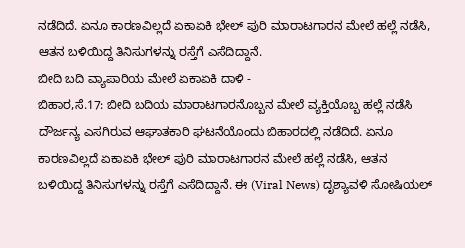ನಡೆದಿದೆ. ಏನೂ ಕಾರಣವಿಲ್ಲದೆ ಏಕಾಏಕಿ ಭೇಲ್ ಪುರಿ ಮಾರಾಟಗಾರನ ಮೇಲೆ ಹಲ್ಲೆ ನಡೆಸಿ, ಆತನ ಬಳಿಯಿದ್ದ ತಿನಿಸುಗಳನ್ನು ರಸ್ತೆಗೆ ಎಸೆದಿದ್ದಾನೆ.
ಬೀದಿ ಬದಿ ವ್ಯಾಪಾರಿಯ ಮೇಲೆ ಏಕಾಏಕಿ ದಾಳಿ -
ಬಿಹಾರ,ಸೆ.17: ಬೀದಿ ಬದಿಯ ಮಾರಾಟಗಾರನೊಬ್ಬನ ಮೇಲೆ ವ್ಯಕ್ತಿಯೊಬ್ಬ ಹಲ್ಲೆ ನಡೆಸಿ ದೌರ್ಜನ್ಯ ಎಸಗಿರುವ ಆಘಾತಕಾರಿ ಘಟನೆಯೊಂದು ಬಿಹಾರದಲ್ಲಿ ನಡೆದಿದೆ. ಏನೂ ಕಾರಣವಿಲ್ಲದೆ ಏಕಾಏಕಿ ಭೇಲ್ ಪುರಿ ಮಾರಾಟಗಾರನ ಮೇಲೆ ಹಲ್ಲೆ ನಡೆಸಿ, ಆತನ ಬಳಿಯಿದ್ದ ತಿನಿಸುಗಳನ್ನು ರಸ್ತೆಗೆ ಎಸೆದಿದ್ದಾನೆ. ಈ (Viral News) ದೃಶ್ಯಾವಳಿ ಸೋಷಿಯಲ್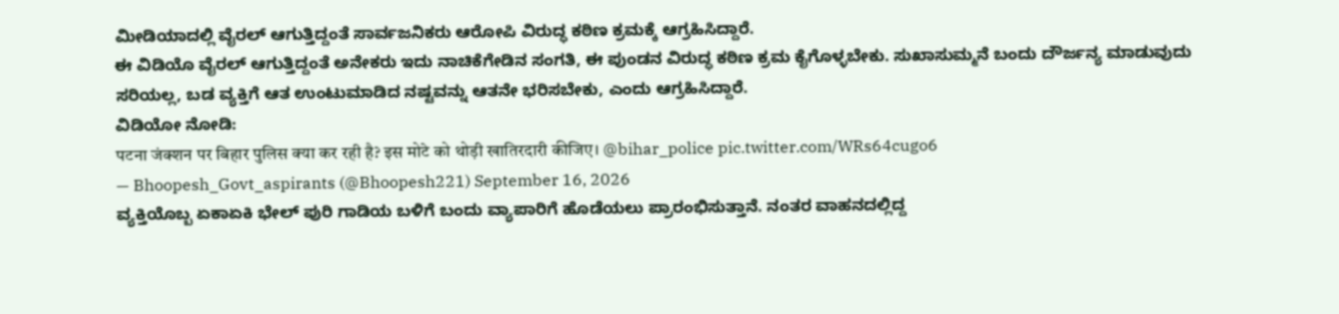ಮೀಡಿಯಾದಲ್ಲಿ ವೈರಲ್ ಆಗುತ್ತಿದ್ದಂತೆ ಸಾರ್ವಜನಿಕರು ಆರೋಪಿ ವಿರುದ್ಧ ಕಠಿಣ ಕ್ರಮಕ್ಕೆ ಆಗ್ರಹಿಸಿದ್ದಾರೆ.
ಈ ವಿಡಿಯೊ ವೈರಲ್ ಆಗುತ್ತಿದ್ದಂತೆ ಅನೇಕರು ಇದು ನಾಚಿಕೆಗೇಡಿನ ಸಂಗತಿ, ಈ ಪುಂಡನ ವಿರುದ್ಧ ಕಠಿಣ ಕ್ರಮ ಕೈಗೊಳ್ಳಬೇಕು. ಸುಖಾಸುಮ್ಮನೆ ಬಂದು ದೌರ್ಜನ್ಯ ಮಾಡುವುದು ಸರಿಯಲ್ಲ, ಬಡ ವ್ಯಕ್ತಿಗೆ ಆತ ಉಂಟುಮಾಡಿದ ನಷ್ಟವನ್ನು ಆತನೇ ಭರಿಸಬೇಕು, ಎಂದು ಆಗ್ರಹಿಸಿದ್ದಾರೆ.
ವಿಡಿಯೋ ನೋಡಿ:
पटना जंक्शन पर बिहार पुलिस क्या कर रही है? इस मोटे को थोड़ी खातिरदारी कीजिए। @bihar_police pic.twitter.com/WRs64cugo6
— Bhoopesh_Govt_aspirants (@Bhoopesh221) September 16, 2026
ವ್ಯಕ್ತಿಯೊಬ್ಬ ಏಕಾಏಕಿ ಭೇಲ್ ಪುರಿ ಗಾಡಿಯ ಬಳಿಗೆ ಬಂದು ವ್ಯಾಪಾರಿಗೆ ಹೊಡೆಯಲು ಪ್ರಾರಂಭಿಸುತ್ತಾನೆ. ನಂತರ ವಾಹನದಲ್ಲಿದ್ದ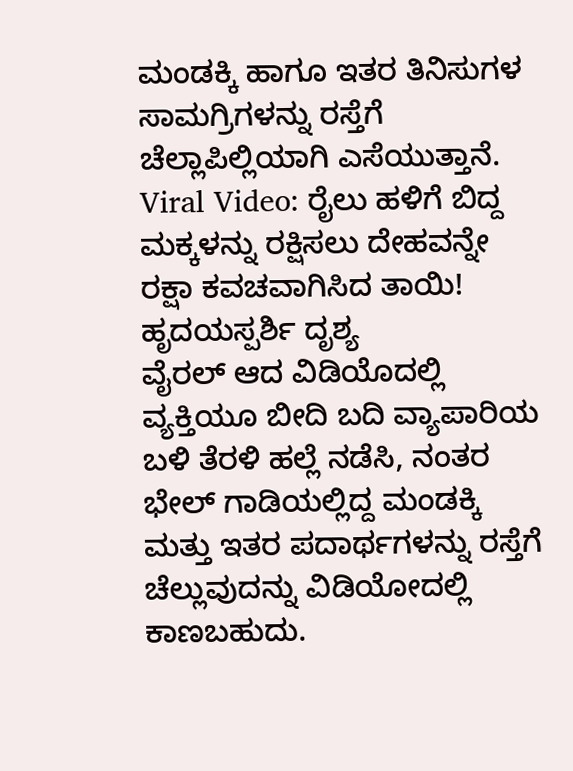ಮಂಡಕ್ಕಿ ಹಾಗೂ ಇತರ ತಿನಿಸುಗಳ ಸಾಮಗ್ರಿಗಳನ್ನು ರಸ್ತೆಗೆ ಚೆಲ್ಲಾಪಿಲ್ಲಿಯಾಗಿ ಎಸೆಯುತ್ತಾನೆ.
Viral Video: ರೈಲು ಹಳಿಗೆ ಬಿದ್ದ ಮಕ್ಕಳನ್ನು ರಕ್ಷಿಸಲು ದೇಹವನ್ನೇ ರಕ್ಷಾ ಕವಚವಾಗಿಸಿದ ತಾಯಿ! ಹೃದಯಸ್ಪರ್ಶಿ ದೃಶ್ಯ
ವೈರಲ್ ಆದ ವಿಡಿಯೊದಲ್ಲಿ ವ್ಯಕ್ತಿಯೂ ಬೀದಿ ಬದಿ ವ್ಯಾಪಾರಿಯ ಬಳಿ ತೆರಳಿ ಹಲ್ಲೆ ನಡೆಸಿ, ನಂತರ ಭೇಲ್ ಗಾಡಿಯಲ್ಲಿದ್ದ ಮಂಡಕ್ಕಿ ಮತ್ತು ಇತರ ಪದಾರ್ಥಗಳನ್ನು ರಸ್ತೆಗೆ ಚೆಲ್ಲುವುದನ್ನು ವಿಡಿಯೋದಲ್ಲಿ ಕಾಣಬಹುದು.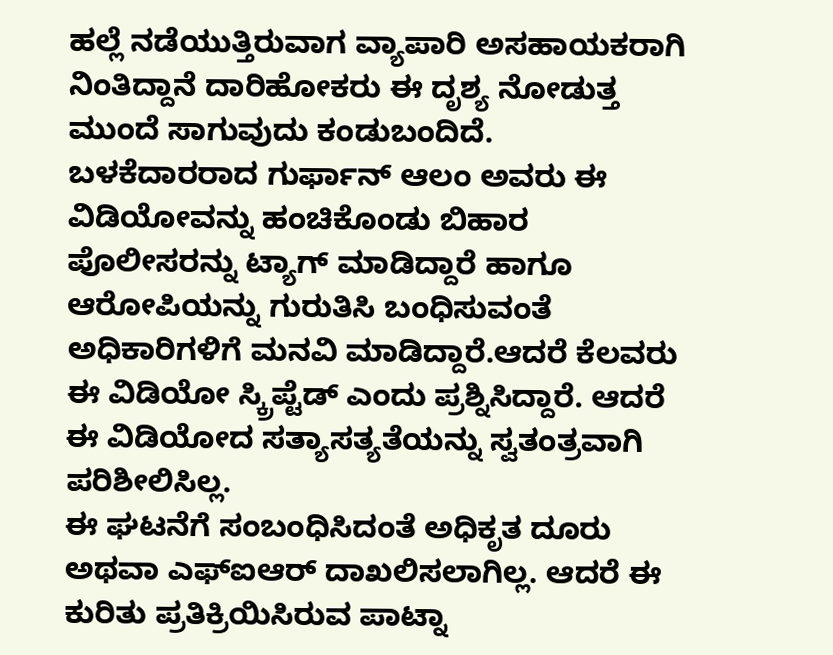ಹಲ್ಲೆ ನಡೆಯುತ್ತಿರುವಾಗ ವ್ಯಾಪಾರಿ ಅಸಹಾಯಕರಾಗಿ ನಿಂತಿದ್ದಾನೆ ದಾರಿಹೋಕರು ಈ ದೃಶ್ಯ ನೋಡುತ್ತ ಮುಂದೆ ಸಾಗುವುದು ಕಂಡುಬಂದಿದೆ.
ಬಳಕೆದಾರರಾದ ಗುರ್ಫಾನ್ ಆಲಂ ಅವರು ಈ ವಿಡಿಯೋವನ್ನು ಹಂಚಿಕೊಂಡು ಬಿಹಾರ ಪೊಲೀಸರನ್ನು ಟ್ಯಾಗ್ ಮಾಡಿದ್ದಾರೆ ಹಾಗೂ ಆರೋಪಿಯನ್ನು ಗುರುತಿಸಿ ಬಂಧಿಸುವಂತೆ ಅಧಿಕಾರಿಗಳಿಗೆ ಮನವಿ ಮಾಡಿದ್ದಾರೆ.ಆದರೆ ಕೆಲವರು ಈ ವಿಡಿಯೋ ಸ್ಕ್ರಿಪ್ಟೆಡ್ ಎಂದು ಪ್ರಶ್ನಿಸಿದ್ದಾರೆ. ಆದರೆ ಈ ವಿಡಿಯೋದ ಸತ್ಯಾಸತ್ಯತೆಯನ್ನು ಸ್ವತಂತ್ರವಾಗಿ ಪರಿಶೀಲಿಸಿಲ್ಲ.
ಈ ಘಟನೆಗೆ ಸಂಬಂಧಿಸಿದಂತೆ ಅಧಿಕೃತ ದೂರು ಅಥವಾ ಎಫ್ಐಆರ್ ದಾಖಲಿಸಲಾಗಿಲ್ಲ. ಆದರೆ ಈ ಕುರಿತು ಪ್ರತಿಕ್ರಿಯಿಸಿರುವ ಪಾಟ್ನಾ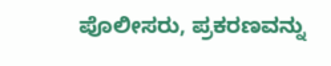ಪೊಲೀಸರು, ಪ್ರಕರಣವನ್ನು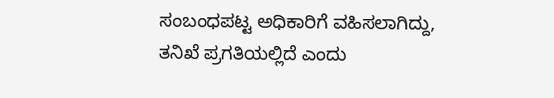ಸಂಬಂಧಪಟ್ಟ ಅಧಿಕಾರಿಗೆ ವಹಿಸಲಾಗಿದ್ದು, ತನಿಖೆ ಪ್ರಗತಿಯಲ್ಲಿದೆ ಎಂದು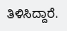ತಿಳಿಸಿದ್ದಾರೆ.